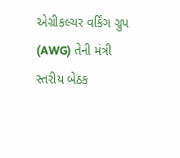એગ્રીકલ્ચર વર્કિંગ ગ્રુપ (AWG) તેની મંત્રી સ્તરીય બેઠક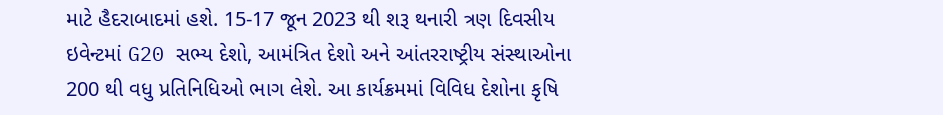માટે હૈદરાબાદમાં હશે. 15-17 જૂન 2023 થી શરૂ થનારી ત્રણ દિવસીય ઇવેન્ટમાં G20 સભ્ય દેશો, આમંત્રિત દેશો અને આંતરરાષ્ટ્રીય સંસ્થાઓના 200 થી વધુ પ્રતિનિધિઓ ભાગ લેશે. આ કાર્યક્રમમાં વિવિધ દેશોના કૃષિ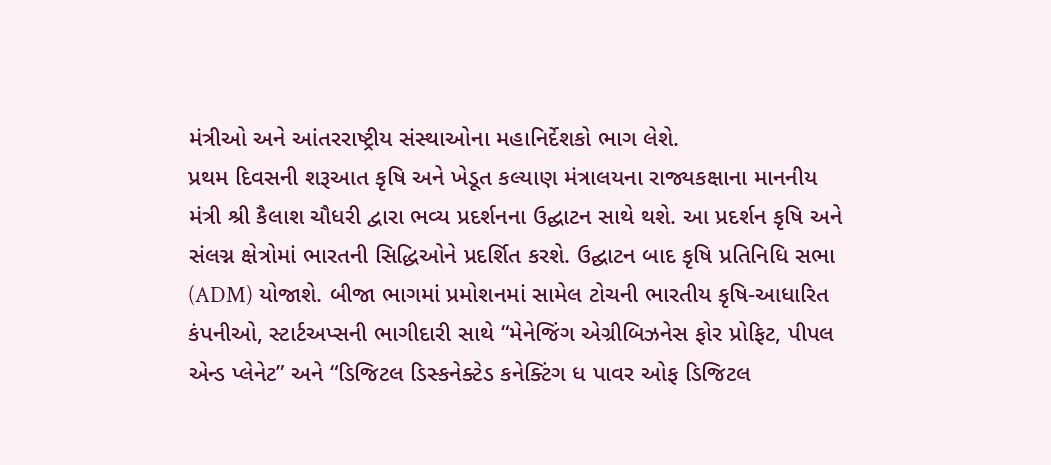મંત્રીઓ અને આંતરરાષ્ટ્રીય સંસ્થાઓના મહાનિર્દેશકો ભાગ લેશે.
પ્રથમ દિવસની શરૂઆત કૃષિ અને ખેડૂત કલ્યાણ મંત્રાલયના રાજ્યકક્ષાના માનનીય મંત્રી શ્રી કૈલાશ ચૌધરી દ્વારા ભવ્ય પ્રદર્શનના ઉદ્ઘાટન સાથે થશે. આ પ્રદર્શન કૃષિ અને સંલગ્ન ક્ષેત્રોમાં ભારતની સિદ્ધિઓને પ્રદર્શિત કરશે. ઉદ્ઘાટન બાદ કૃષિ પ્રતિનિધિ સભા (ADM) યોજાશે. બીજા ભાગમાં પ્રમોશનમાં સામેલ ટોચની ભારતીય કૃષિ-આધારિત કંપનીઓ, સ્ટાર્ટઅપ્સની ભાગીદારી સાથે “મેનેજિંગ એગ્રીબિઝનેસ ફોર પ્રોફિટ, પીપલ એન્ડ પ્લેનેટ” અને “ડિજિટલ ડિસ્કનેક્ટેડ કનેક્ટિંગ ધ પાવર ઓફ ડિજિટલ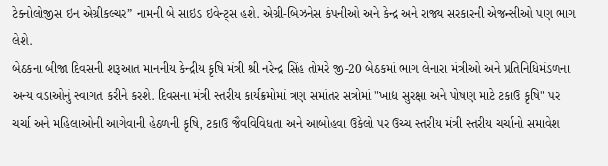ટેક્નોલોજીસ ઇન એગ્રીકલ્ચર” નામની બે સાઇડ ઇવેન્ટ્સ હશે. એગ્રી-બિઝનેસ કંપનીઓ અને કેન્દ્ર અને રાજ્ય સરકારની એજન્સીઓ પણ ભાગ લેશે.
બેઠકના બીજા દિવસની શરૂઆત માનનીય કેન્દ્રીય કૃષિ મંત્રી શ્રી નરેન્દ્ર સિંહ તોમરે જી-20 બેઠકમાં ભાગ લેનારા મંત્રીઓ અને પ્રતિનિધિમંડળના અન્ય વડાઓનું સ્વાગત કરીને કરશે. દિવસના મંત્રી સ્તરીય કાર્યક્રમોમાં ત્રણ સમાંતર સત્રોમાં "ખાદ્ય સુરક્ષા અને પોષણ માટે ટકાઉ કૃષિ" પર ચર્ચા અને મહિલાઓની આગેવાની હેઠળની કૃષિ, ટકાઉ જૈવવિવિધતા અને આબોહવા ઉકેલો પર ઉચ્ચ સ્તરીય મંત્રી સ્તરીય ચર્ચાનો સમાવેશ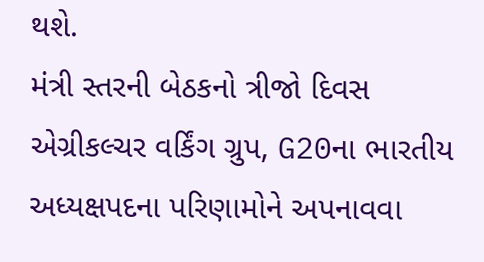થશે.
મંત્રી સ્તરની બેઠકનો ત્રીજો દિવસ એગ્રીકલ્ચર વર્કિંગ ગ્રુપ, G20ના ભારતીય અધ્યક્ષપદના પરિણામોને અપનાવવા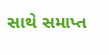સાથે સમાપ્ત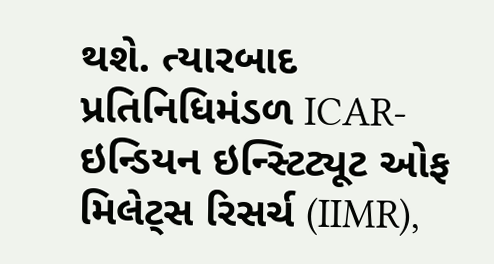થશે. ત્યારબાદ પ્રતિનિધિમંડળ ICAR-ઇન્ડિયન ઇન્સ્ટિટ્યૂટ ઓફ મિલેટ્સ રિસર્ચ (IIMR),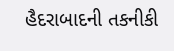હૈદરાબાદની તકનીકી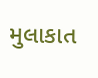મુલાકાત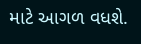માટે આગળ વધશે.